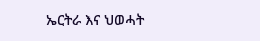ኤርትራ እና ህወሓት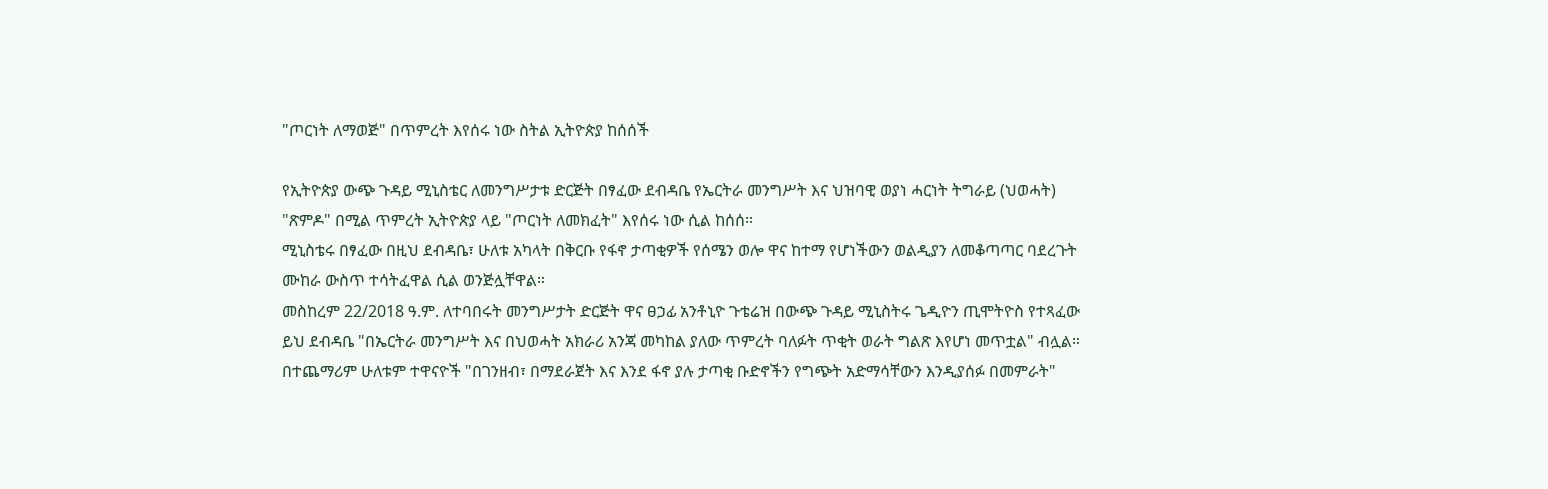"ጦርነት ለማወጅ" በጥምረት እየሰሩ ነው ስትል ኢትዮጵያ ከሰሰች

የኢትዮጵያ ውጭ ጉዳይ ሚኒስቴር ለመንግሥታቱ ድርጅት በፃፈው ደብዳቤ የኤርትራ መንግሥት እና ህዝባዊ ወያነ ሓርነት ትግራይ (ህወሓት) "ጽምዶ" በሚል ጥምረት ኢትዮጵያ ላይ "ጦርነት ለመክፈት" እየሰሩ ነው ሲል ከሰሰ።
ሚኒስቴሩ በፃፈው በዚህ ደብዳቤ፣ ሁለቱ አካላት በቅርቡ የፋኖ ታጣቂዎች የሰሜን ወሎ ዋና ከተማ የሆነችውን ወልዲያን ለመቆጣጣር ባደረጉት ሙከራ ውስጥ ተሳትፈዋል ሲል ወንጅሏቸዋል።
መስከረም 22/2018 ዓ.ም. ለተባበሩት መንግሥታት ድርጅት ዋና ፀኃፊ አንቶኒዮ ጉቴሬዝ በውጭ ጉዳይ ሚኒስትሩ ጌዲዮን ጢሞትዮስ የተጻፈው ይህ ደብዳቤ "በኤርትራ መንግሥት እና በህወሓት አክራሪ አንጃ መካከል ያለው ጥምረት ባለፉት ጥቂት ወራት ግልጽ እየሆነ መጥቷል" ብሏል።
በተጨማሪም ሁለቱም ተዋናዮች "በገንዘብ፣ በማደራጀት እና እንደ ፋኖ ያሉ ታጣቂ ቡድኖችን የግጭት አድማሳቸውን እንዲያሰፉ በመምራት"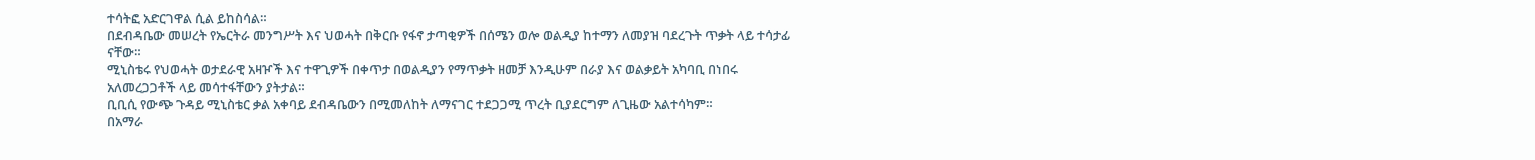ተሳትፎ አድርገዋል ሲል ይከስሳል።
በደብዳቤው መሠረት የኤርትራ መንግሥት እና ህወሓት በቅርቡ የፋኖ ታጣቂዎች በሰሜን ወሎ ወልዲያ ከተማን ለመያዝ ባደረጉት ጥቃት ላይ ተሳታፊ ናቸው።
ሚኒስቴሩ የህወሓት ወታደራዊ አዛዦች እና ተዋጊዎች በቀጥታ በወልዲያን የማጥቃት ዘመቻ እንዲሁም በራያ እና ወልቃይት አካባቢ በነበሩ አለመረጋጋቶች ላይ መሳተፋቸውን ያትታል።
ቢቢሲ የውጭ ጉዳይ ሚኒስቴር ቃል አቀባይ ደብዳቤውን በሚመለከት ለማናገር ተደጋጋሚ ጥረት ቢያደርግም ለጊዜው አልተሳካም።
በአማራ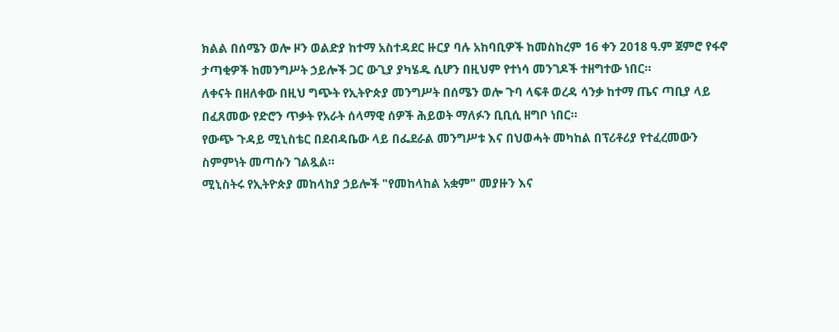ክልል በሰሜን ወሎ ዞን ወልድያ ከተማ አስተዳደር ዙርያ ባሉ አከባቢዎች ከመስከረም 16 ቀን 2018 ዓ.ም ጀምሮ የፋኖ ታጣቂዎች ከመንግሥት ኃይሎች ጋር ውጊያ ያካሄዱ ሲሆን በዚህም የተነሳ መንገዶች ተዘግተው ነበር።
ለቀናት በዘለቀው በዚህ ግጭት የኢትዮጵያ መንግሥት በሰሜን ወሎ ጉባ ላፍቶ ወረዳ ሳንቃ ከተማ ጤና ጣቢያ ላይ በፈጸመው የድሮን ጥቃት የአራት ሰላማዊ ሰዎች ሕይወት ማለፉን ቢቢሲ ዘግቦ ነበር።
የውጭ ጉዳይ ሚኒስቴር በደብዳቤው ላይ በፌደራል መንግሥቱ እና በህወሓት መካከል በፕሪቶሪያ የተፈረመውን ስምምነት መጣሱን ገልጿል።
ሚኒስትሩ የኢትዮጵያ መከላከያ ኃይሎች "የመከላከል አቋም" መያዙን እና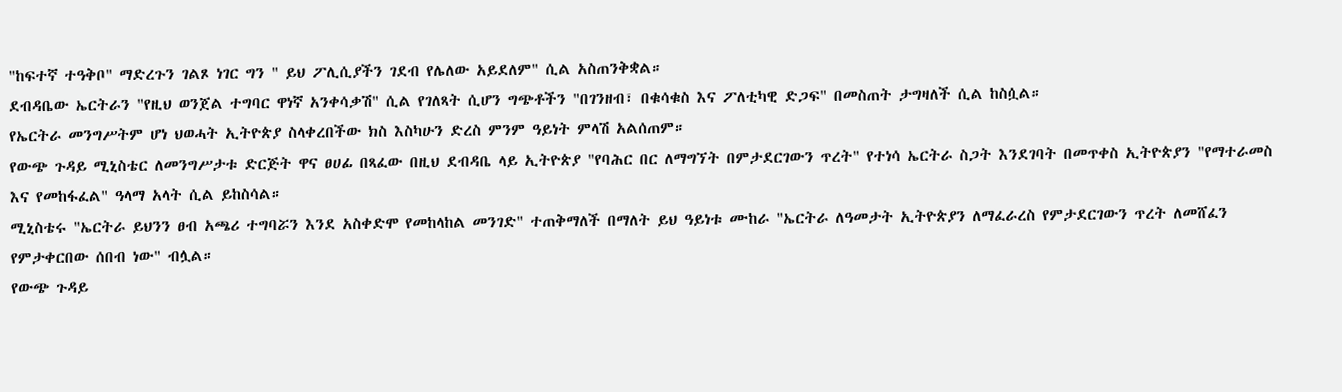"ከፍተኛ ተዓቅቦ" ማድረጉን ገልጾ ነገር ግን " ይህ ፖሊሲያችን ገደብ የሌለው አይደለም" ሲል አስጠንቅቋል።
ደብዳቤው ኤርትራን "የዚህ ወንጀል ተግባር ዋነኛ አንቀሳቃሽ" ሲል የገለጻት ሲሆን ግጭቶችን "በገንዘብ፣ በቁሳቁስ እና ፖለቲካዊ ድጋፍ" በመስጠት ታግዛለች ሲል ከስሷል።
የኤርትራ መንግሥትም ሆነ ህወሓት ኢትዮጵያ ስላቀረበችው ክስ እስካሁን ድረስ ምንም ዓይነት ምላሽ አልሰጠም።
የውጭ ጉዳይ ሚኒስቴር ለመንግሥታቱ ድርጅት ዋና ፀሀፊ በጻፈው በዚህ ደብዳቤ ላይ ኢትዮጵያ "የባሕር በር ለማግኘት በምታደርገውን ጥረት" የተነሳ ኤርትራ ስጋት እንደገባት በመጥቀስ ኢትዮጵያን "የማተራመስ እና የመከፋፈል" ዓላማ አላት ሲል ይከስሳል።
ሚኒስቴሩ "ኤርትራ ይህንን ፀብ አጫሪ ተግባሯን እንደ አስቀድሞ የመከላከል መንገድ" ተጠቅማለች በማለት ይህ ዓይነቱ ሙከራ "ኤርትራ ለዓመታት ኢትዮጵያን ለማፈራረስ የምታደርገውን ጥረት ለመሸፈን የምታቀርበው ሰበብ ነው" ብሏል።
የውጭ ጉዳይ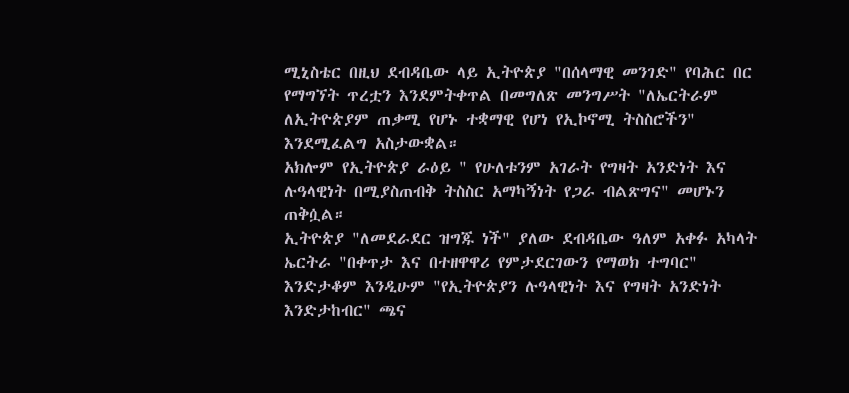ሚኒስቴር በዚህ ደብዳቤው ላይ ኢትዮጵያ "በሰላማዊ መንገድ" የባሕር በር የማግኘት ጥረቷን እንደምትቀጥል በመግለጽ መንግሥት "ለኤርትራም ለኢትዮጵያም ጠቃሚ የሆኑ ተቋማዊ የሆነ የኢኮኖሚ ትስስሮችን" እንደሚፈልግ አስታውቋል።
አክሎም የኢትዮጵያ ራዕይ " የሁለቱንም አገራት የግዛት አንድነት እና ሉዓላዊነት በሚያስጠብቅ ትስስር አማካኝነት የጋራ ብልጽግና" መሆኑን ጠቅሷል።
ኢትዮጵያ "ለመደራደር ዝግጁ ነች" ያለው ደብዳቤው ዓለም አቀፉ አካላት ኤርትራ "በቀጥታ እና በተዘዋዋሪ የምታደርገውን የማወክ ተግባር" እንድታቆም እንዲሁም "የኢትዮጵያን ሉዓላዊነት እና የግዛት አንድነት እንድታከብር" ጫና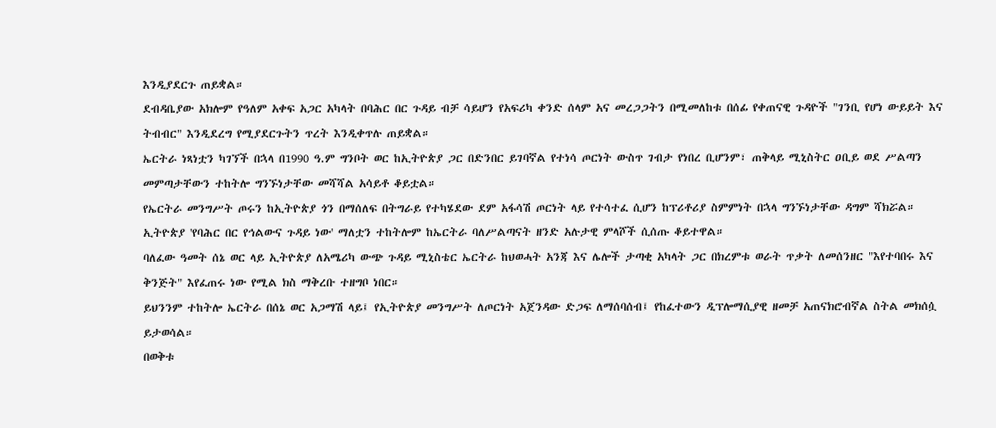እንዲያደርጉ ጠይቋል።
ደብዳቤያው አክሎም የዓለም አቀፍ አጋር አካላት በባሕር በር ጉዳይ ብቻ ሳይሆን የአፍሪካ ቀንድ ሰላም አና መረጋጋትን በሚመለከቱ በሰፊ የቀጠናዊ ጉዳዮች "ገንቢ የሆነ ውይይት እና ትብብር" እንዲደረግ የሚያደርጉትን ጥረት እንዲቀጥሉ ጠይቋል።
ኤርትራ ነጻነቷን ካገኘች በኋላ በ1990 ዓ.ም ግንቦት ወር ከኢትዮጵያ ጋር በድንበር ይገባኛል የተነሳ ጦርነት ውስጥ ገብታ የነበረ ቢሆንም፣ ጠቅላይ ሚኒስትር ዐቢይ ወደ ሥልጣን መምጣታቸውን ተከትሎ ግንኙነታቸው መሻሻል አሳይቶ ቆይቷል።
የኤርትራ መንግሥት ጦሩን ከኢትዮጵያ ጎን በማሰለፍ በትግራይ የተካሄደው ደም አፋሳሽ ጦርነት ላይ የተሳተፈ ሲሆን ከፕሪቶሪያ ስምምነት በኋላ ግንኙነታቸው ዳግም ሻክሯል።
ኢትዮጵያ 'የባሕር በር የኅልውና ጉዳይ ነው' ማለቷን ተከትሎም ከኤርትራ ባለሥልጣናት ዘንድ አሉታዊ ምላሾች ሲሰጡ ቆይተዋል።
ባለፈው ዓመት ሰኔ ወር ላይ ኢትዮጵያ ለአሜሪካ ውጭ ጉዳይ ሚኒስቴር ኤርትራ ከህወሓት አንጃ እና ሌሎች ታጣቂ አካላት ጋር በክረምቱ ወራት ጥቃት ለመሰንዘር "እየተባበሩ እና ቅንጅት" እየፈጠሩ ነው የሚል ክስ ማቅረቡ ተዘግቦ ነበር።
ይህንንም ተከትሎ ኤርትራ በሰኔ ወር አጋማሽ ላይ፤ የኢትዮጵያ መንግሥት ለጦርነት አጀንዳው ድጋፍ ለማሰባሰብ፤ የከፈተውን ዲፕሎማሲያዊ ዘመቻ አጠናክሮብኛል ስትል መክሰሷ ይታወሳል።
በወቅቱ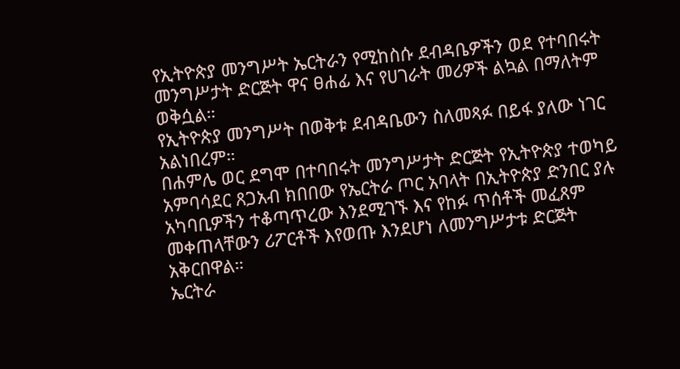የኢትዮጵያ መንግሥት ኤርትራን የሚከስሱ ደብዳቤዎችን ወደ የተባበሩት መንግሥታት ድርጅት ዋና ፀሐፊ እና የሀገራት መሪዎች ልኳል በማለትም ወቅሷል።
የኢትዮጵያ መንግሥት በወቅቱ ደብዳቤውን ስለመጻፉ በይፋ ያለው ነገር አልነበረም።
በሐምሌ ወር ደግሞ በተባበሩት መንግሥታት ድርጅት የኢትዮጵያ ተወካይ አምባሳደር ጸጋአብ ክበበው የኤርትራ ጦር አባላት በኢትዮጵያ ድንበር ያሉ አካባቢዎችን ተቆጣጥረው እንደሚገኙ እና የከፉ ጥሰቶች መፈጸም መቀጠላቸውን ሪፖርቶች እየወጡ እንደሆነ ለመንግሥታቱ ድርጅት አቅርበዋል።
ኤርትራ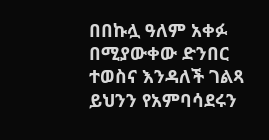በበኩሏ ዓለም አቀፉ በሚያውቀው ድንበር ተወስና እንዳለች ገልጻ ይህንን የአምባሳደሩን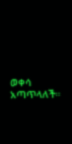ወቀሳ አጣጥላለች።